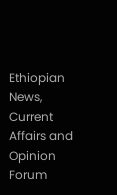Ethiopian News, Current Affairs and Opinion Forum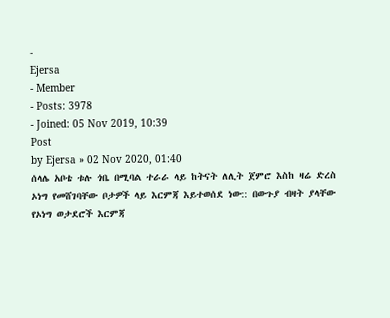-
Ejersa
- Member
- Posts: 3978
- Joined: 05 Nov 2019, 10:39
Post
by Ejersa » 02 Nov 2020, 01:40
ሰላሌ አቦቴ ቱሉ ጎቤ በሚባል ተራራ ላይ ከትናት ለሊት ጀምሮ እስከ ዛሬ ድረስ ኦነግ የመሸገባቸው ቦታዎች ላይ እርምጃ እይተወሰደ ነው:: በውጉያ ብዛት ያላቸው የኦነግ ወታደሮች እርምጃ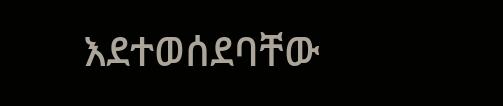እደተወሰደባቸው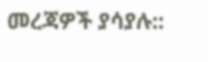መረጃዎች ያሳያሉ::